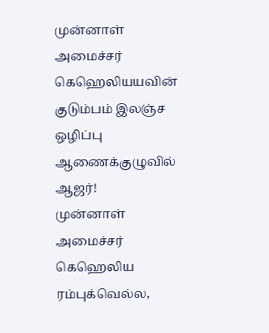முன்னாள் அமைச்சர் கெஹெலியயவின் குடும்பம் இலஞ்ச ஒழிப்பு ஆணைக்குழுவில் ஆஜர்!
முன்னாள் அமைச்சர் கெஹெலிய ரம்புக்வெல்ல,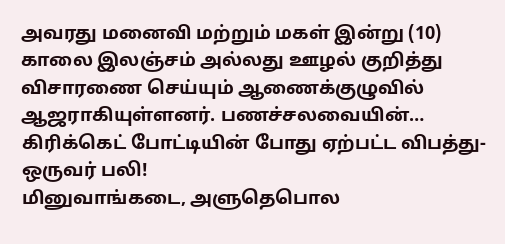அவரது மனைவி மற்றும் மகள் இன்று (10) காலை இலஞ்சம் அல்லது ஊழல் குறித்து விசாரணை செய்யும் ஆணைக்குழுவில் ஆஜராகியுள்ளனர். பணச்சலவையின்…
கிரிக்கெட் போட்டியின் போது ஏற்பட்ட விபத்து- ஒருவர் பலி!
மினுவாங்கடை, அளுதெபொல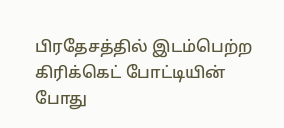பிரதேசத்தில் இடம்பெற்ற கிரிக்கெட் போட்டியின் போது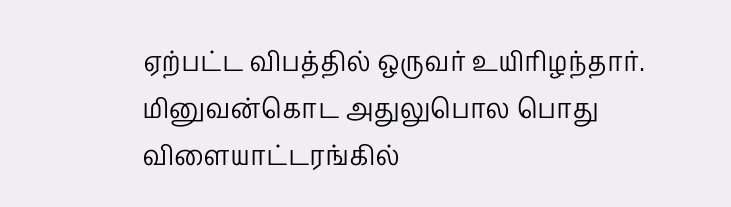ஏற்பட்ட விபத்தில் ஒருவர் உயிரிழந்தார். மினுவன்கொட அதுலுபொல பொது விளையாட்டரங்கில்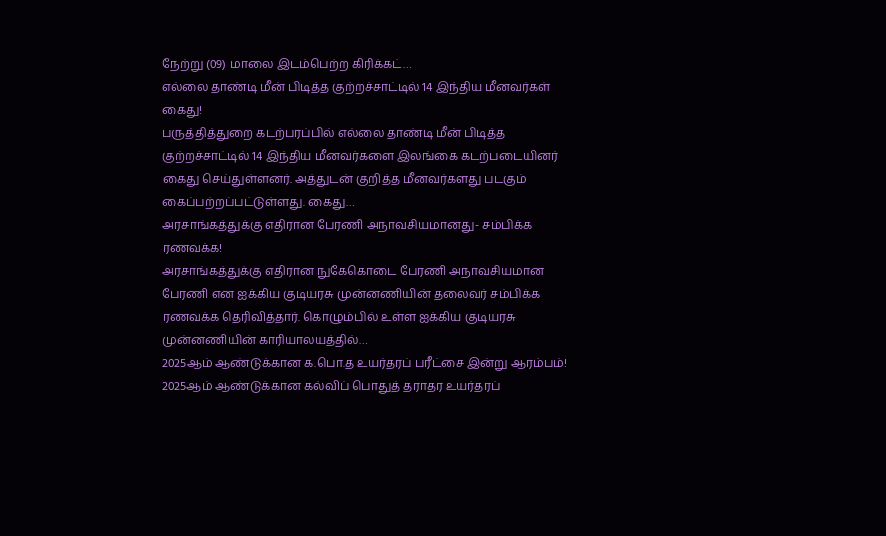நேற்று (09) மாலை இடம்பெற்ற கிரிக்கட்…
எல்லை தாண்டி மீன் பிடித்த குற்றச்சாட்டில் 14 இந்திய மீனவர்கள் கைது!
பருத்தித்துறை கடற்பரப்பில் எல்லை தாண்டி மீன் பிடித்த குற்றச்சாட்டில் 14 இந்திய மீனவர்களை இலங்கை கடற்படையினர் கைது செய்துள்ளனர். அத்துடன் குறித்த மீனவர்களது படகும் கைப்பற்றப்பட்டுள்ளது. கைது…
அரசாங்கத்துக்கு எதிரான பேரணி அநாவசியமானது- சம்பிக்க ரணவக்க!
அரசாங்கத்துக்கு எதிரான நுகேகொடை பேரணி அநாவசியமான பேரணி என ஐக்கிய குடியரசு முன்னணியின் தலைவர் சம்பிக்க ரணவக்க தெரிவித்தார். கொழும்பில் உள்ள ஐக்கிய குடியரசு முன்னணியின் காரியாலயத்தில்…
2025ஆம் ஆண்டுக்கான க.பொ.த உயர்தரப் பரீட்சை இன்று ஆரம்பம்!
2025ஆம் ஆண்டுக்கான கல்விப் பொதுத் தராதர உயர்தரப்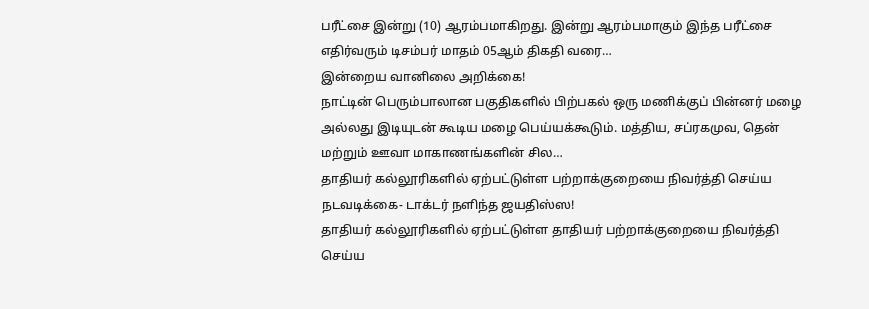பரீட்சை இன்று (10) ஆரம்பமாகிறது. இன்று ஆரம்பமாகும் இந்த பரீட்சை எதிர்வரும் டிசம்பர் மாதம் 05ஆம் திகதி வரை…
இன்றைய வானிலை அறிக்கை!
நாட்டின் பெரும்பாலான பகுதிகளில் பிற்பகல் ஒரு மணிக்குப் பின்னர் மழை அல்லது இடியுடன் கூடிய மழை பெய்யக்கூடும். மத்திய, சப்ரகமுவ, தென் மற்றும் ஊவா மாகாணங்களின் சில…
தாதியர் கல்லூரிகளில் ஏற்பட்டுள்ள பற்றாக்குறையை நிவர்த்தி செய்ய நடவடிக்கை- டாக்டர் நளிந்த ஜயதிஸ்ஸ!
தாதியர் கல்லூரிகளில் ஏற்பட்டுள்ள தாதியர் பற்றாக்குறையை நிவர்த்தி செய்ய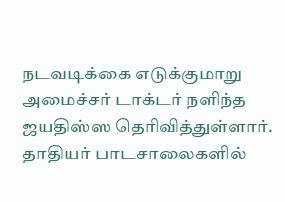நடவடிக்கை எடுக்குமாறு அமைச்சர் டாக்டர் நளிந்த ஜயதிஸ்ஸ தெரிவித்துள்ளார். தாதியர் பாடசாலைகளில்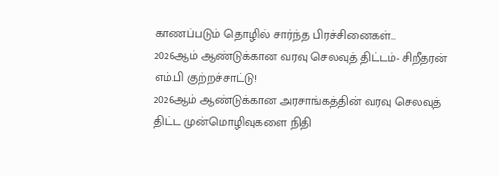காணப்படும் தொழில் சார்ந்த பிரச்சினைகள்…
2026ஆம் ஆண்டுக்கான வரவு செலவுத் திட்டம்- சிறீதரன் எம்.பி குற்றச்சாட்டு!
2026ஆம் ஆண்டுக்கான அரசாங்கத்தின் வரவு செலவுத் திட்ட முன்மொழிவுகளை நிதி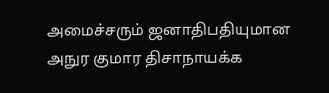அமைச்சரும் ஜனாதிபதியுமான அநுர குமார திசாநாயக்க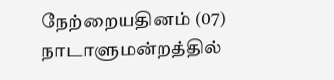நேற்றையதினம் (07) நாடாளுமன்றத்தில்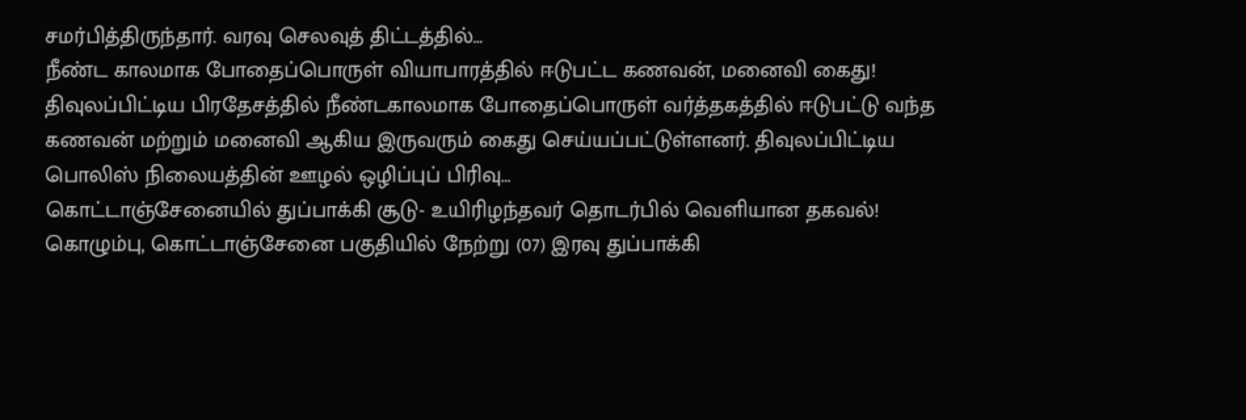சமர்பித்திருந்தார். வரவு செலவுத் திட்டத்தில்…
நீண்ட காலமாக போதைப்பொருள் வியாபாரத்தில் ஈடுபட்ட கணவன், மனைவி கைது!
திவுலப்பிட்டிய பிரதேசத்தில் நீண்டகாலமாக போதைப்பொருள் வர்த்தகத்தில் ஈடுபட்டு வந்த கணவன் மற்றும் மனைவி ஆகிய இருவரும் கைது செய்யப்பட்டுள்ளனர். திவுலப்பிட்டிய பொலிஸ் நிலையத்தின் ஊழல் ஒழிப்புப் பிரிவு…
கொட்டாஞ்சேனையில் துப்பாக்கி சூடு- உயிரிழந்தவர் தொடர்பில் வெளியான தகவல்!
கொழும்பு, கொட்டாஞ்சேனை பகுதியில் நேற்று (07) இரவு துப்பாக்கி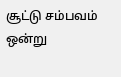சூட்டு சம்பவம் ஒன்று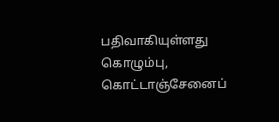பதிவாகியுள்ளது கொழும்பு, கொட்டாஞ்சேனைப்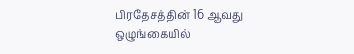பிரதேசத்தின் 16 ஆவது ஒழுங்கையில்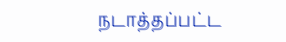நடாத்தப்பட்ட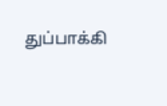துப்பாக்கி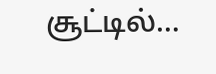சூட்டில்…